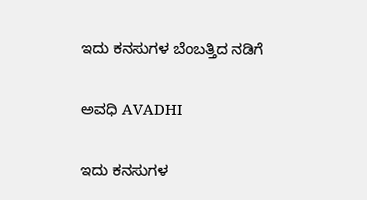ಇದು ಕನಸುಗಳ ಬೆಂಬತ್ತಿದ ನಡಿಗೆ‍

ಅವಧಿ AVADHI

ಇದು ಕನಸುಗಳ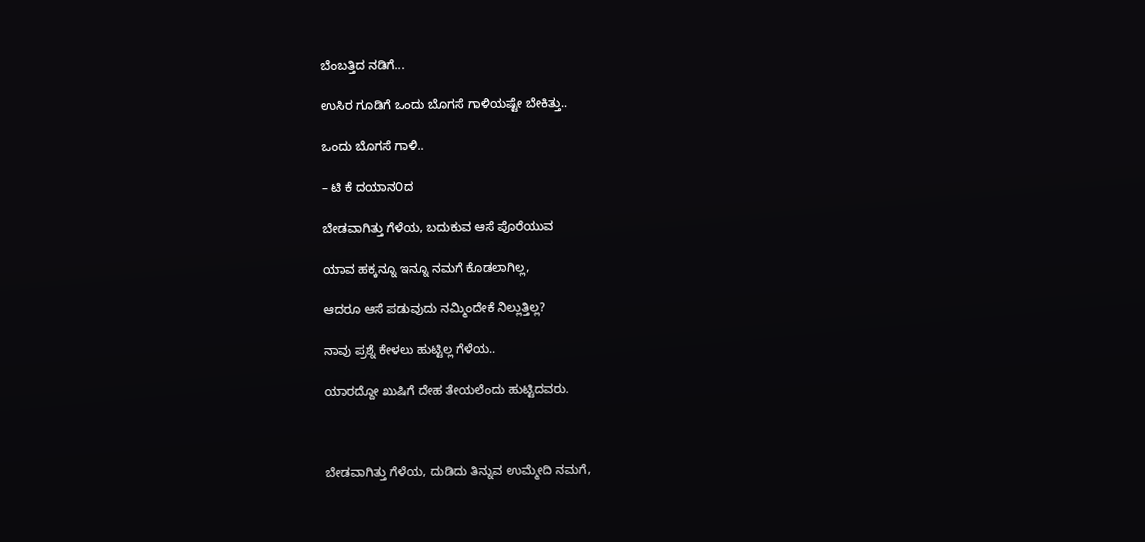ಬೆಂಬತ್ತಿದ ನಡಿಗೆ...

ಉಸಿರ ಗೂಡಿಗೆ ಒಂದು ಬೊಗಸೆ ಗಾಳಿಯಷ್ಟೇ ಬೇಕಿತ್ತು..

ಒಂದು ಬೊಗಸೆ ಗಾಳಿ..

– ಟಿ ಕೆ ದಯಾನ೦ದ

ಬೇಡವಾಗಿತ್ತು ಗೆಳೆಯ, ಬದುಕುವ ಆಸೆ ಪೊರೆಯುವ

ಯಾವ ಹಕ್ಕನ್ನೂ ಇನ್ನೂ ನಮಗೆ ಕೊಡಲಾಗಿಲ್ಲ,

ಆದರೂ ಆಸೆ ಪಡುವುದು ನಮ್ಮಿಂದೇಕೆ ನಿಲ್ಲುತ್ತಿಲ್ಲ?

ನಾವು ಪ್ರಶ್ನೆ ಕೇಳಲು ಹುಟ್ಟಿಲ್ಲ ಗೆಳೆಯ..

ಯಾರದ್ದೋ ಖುಷಿಗೆ ದೇಹ ತೇಯಲೆಂದು ಹುಟ್ಟಿದವರು.



ಬೇಡವಾಗಿತ್ತು ಗೆಳೆಯ, ದುಡಿದು ತಿನ್ನುವ ಉಮ್ಮೇದಿ ನಮಗೆ,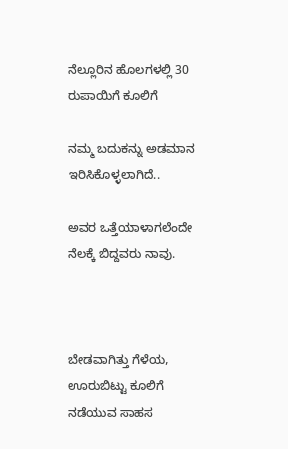ನೆಲ್ಲೂರಿನ ಹೊಲಗಳಲ್ಲಿ 30 ರುಪಾಯಿಗೆ ಕೂಲಿಗೆ

ನಮ್ಮ ಬದುಕನ್ನು ಅಡಮಾನ ಇರಿಸಿಕೊಳ್ಳಲಾಗಿದೆ..

ಅವರ ಒತ್ತೆಯಾಳಾಗಲೆಂದೇ ನೆಲಕ್ಕೆ ಬಿದ್ದವರು ನಾವು.



ಬೇಡವಾಗಿತ್ತು ಗೆಳೆಯ, ಊರುಬಿಟ್ಟು ಕೂಲಿಗೆ ನಡೆಯುವ ಸಾಹಸ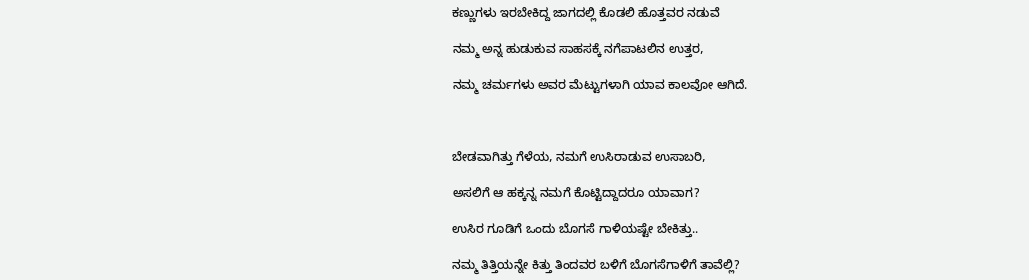ಕಣ್ಣುಗಳು ಇರಬೇಕಿದ್ದ ಜಾಗದಲ್ಲಿ ಕೊಡಲಿ ಹೊತ್ತವರ ನಡುವೆ

ನಮ್ಮ ಅನ್ನ ಹುಡುಕುವ ಸಾಹಸಕ್ಕೆ ನಗೆಪಾಟಲಿನ ಉತ್ತರ,

ನಮ್ಮ ಚರ್ಮಗಳು ಅವರ ಮೆಟ್ಟುಗಳಾಗಿ ಯಾವ ಕಾಲವೋ ಆಗಿದೆ.



ಬೇಡವಾಗಿತ್ತು ಗೆಳೆಯ, ನಮಗೆ ಉಸಿರಾಡುವ ಉಸಾಬರಿ,

ಅಸಲಿಗೆ ಆ ಹಕ್ಕನ್ನ ನಮಗೆ ಕೊಟ್ಟಿದ್ದಾದರೂ ಯಾವಾಗ?

ಉಸಿರ ಗೂಡಿಗೆ ಒಂದು ಬೊಗಸೆ ಗಾಳಿಯಷ್ಟೇ ಬೇಕಿತ್ತು..

ನಮ್ಮ ತಿತ್ತಿಯನ್ನೇ ಕಿತ್ತು ತಿಂದವರ ಬಳಿಗೆ ಬೊಗಸೆಗಾಳಿಗೆ ತಾವೆಲ್ಲಿ?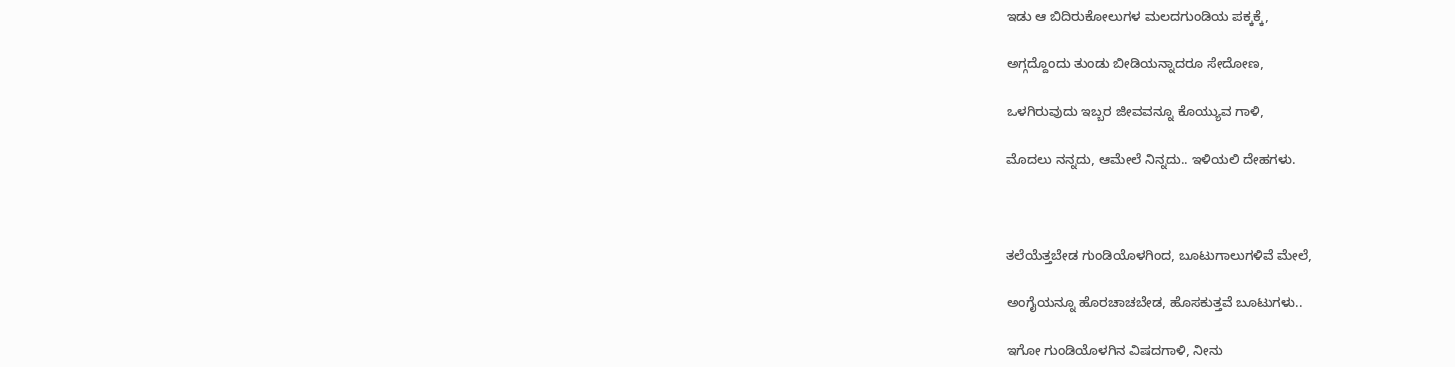ಇಡು ಆ ಬಿದಿರುಕೋಲುಗಳ ಮಲದಗುಂಡಿಯ ಪಕ್ಕಕ್ಕೆ,

ಅಗ್ಗದ್ದೊಂದು ತುಂಡು ಬೀಡಿಯನ್ನಾದರೂ ಸೇದೋಣ,

ಒಳಗಿರುವುದು ಇಬ್ಬರ ಜೀವವನ್ನೂ ಕೊಯ್ಯುವ ಗಾಳಿ,

ಮೊದಲು ನನ್ನದು, ಆಮೇಲೆ ನಿನ್ನದು.. ಇಳಿಯಲಿ ದೇಹಗಳು.



ತಲೆಯೆತ್ತಬೇಡ ಗುಂಡಿಯೊಳಗಿಂದ, ಬೂಟುಗಾಲುಗಳಿವೆ ಮೇಲೆ,

ಅಂಗೈಯನ್ನೂ ಹೊರಚಾಚಬೇಡ, ಹೊಸಕುತ್ತವೆ ಬೂಟುಗಳು..

ಇಗೋ ಗುಂಡಿಯೊಳಗಿನ ವಿಷದಗಾಳಿ, ನೀನು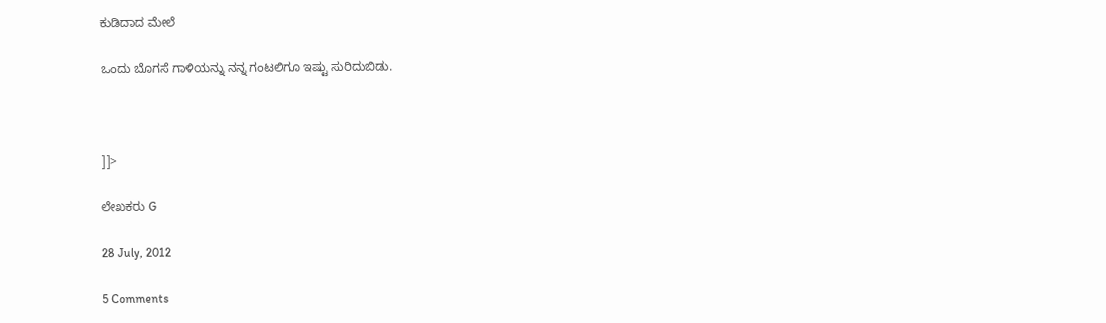ಕುಡಿದಾದ ಮೇಲೆ

ಒಂದು ಬೊಗಸೆ ಗಾಳಿಯನ್ನು ನನ್ನ ಗಂಟಲಿಗೂ ಇಷ್ಟು ಸುರಿದುಬಿಡು.



]]>

ಲೇಖಕರು G

28 July, 2012

5 Comments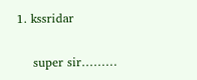1. kssridar

    super sir………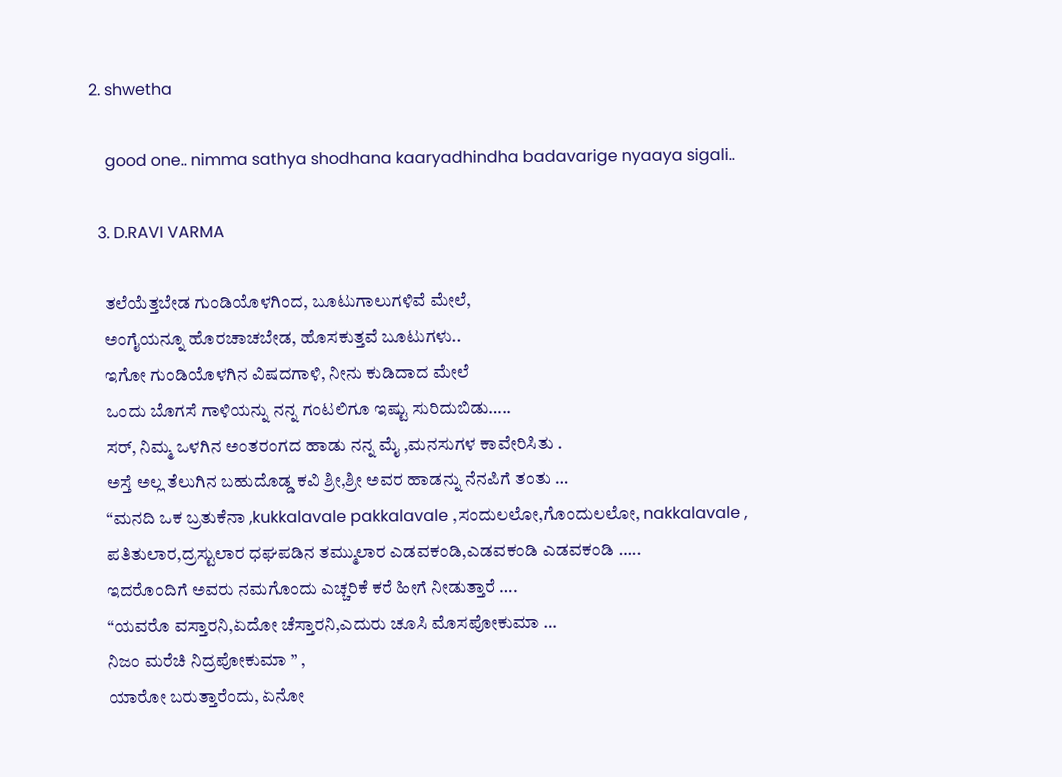2. shwetha

    good one.. nimma sathya shodhana kaaryadhindha badavarige nyaaya sigali..

  3. D.RAVI VARMA

    ತಲೆಯೆತ್ತಬೇಡ ಗುಂಡಿಯೊಳಗಿಂದ, ಬೂಟುಗಾಲುಗಳಿವೆ ಮೇಲೆ,
    ಅಂಗೈಯನ್ನೂ ಹೊರಚಾಚಬೇಡ, ಹೊಸಕುತ್ತವೆ ಬೂಟುಗಳು..
    ಇಗೋ ಗುಂಡಿಯೊಳಗಿನ ವಿಷದಗಾಳಿ, ನೀನು ಕುಡಿದಾದ ಮೇಲೆ
    ಒಂದು ಬೊಗಸೆ ಗಾಳಿಯನ್ನು ನನ್ನ ಗಂಟಲಿಗೂ ಇಷ್ಟು ಸುರಿದುಬಿಡು…..
    ಸರ್, ನಿಮ್ಮ ಒಳಗಿನ ಅಂತರಂಗದ ಹಾಡು ನನ್ನ ಮೈ ,ಮನಸುಗಳ ಕಾವೇರಿಸಿತು .
    ಅಸ್ತೆ ಅಲ್ಲ ತೆಲುಗಿನ ಬಹುದೊಡ್ಡ ಕವಿ ಶ್ರೀ,ಶ್ರೀ ಅವರ ಹಾಡನ್ನು ನೆನಪಿಗೆ ತಂತು …
    “ಮನದಿ ಒಕ ಬ್ರತುಕೆನಾ ,kukkalavale pakkalavale ,ಸಂದುಲಲೋ,ಗೊಂದುಲಲೋ, nakkalavale ,
    ಪತಿತುಲಾರ,ದ್ರಸ್ಟುಲಾರ ಧಘಪಡಿನ ತಮ್ಮುಲಾರ ಎಡವಕಂಡಿ,ಎಡವಕಂಡಿ ಎಡವಕಂಡಿ …..
    ಇದರೊಂದಿಗೆ ಅವರು ನಮಗೊಂದು ಎಚ್ಚರಿಕೆ ಕರೆ ಹೀಗೆ ನೀಡುತ್ತಾರೆ ….
    “ಯವರೊ ವಸ್ತಾರನಿ,ಏದೋ ಚೆಸ್ತಾರನಿ,ಎದುರು ಚೂಸಿ ಮೊಸಪೋಕುಮಾ …
    ನಿಜಂ ಮರೆಚಿ ನಿದ್ರಪೋಕುಮಾ ” ,
    ಯಾರೋ ಬರುತ್ತಾರೆಂದು, ಏನೋ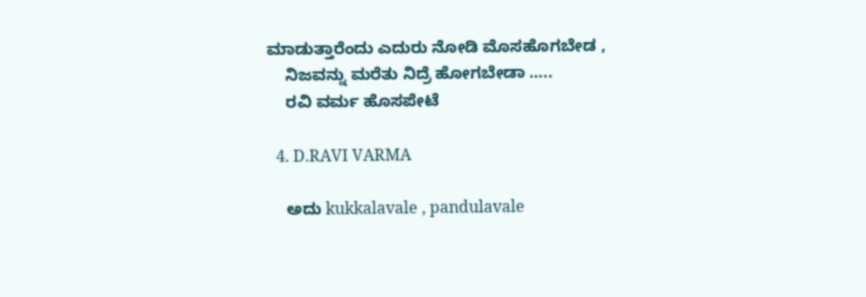ಮಾಡುತ್ತಾರೆಂದು ಎದುರು ನೋಡಿ ಮೊಸಹೊಗಬೇಡ ,
    ನಿಜವನ್ನು ಮರೆತು ನಿದ್ರೆ ಹೋಗಬೇಡಾ …..
    ರವಿ ವರ್ಮ ಹೊಸಪೇಟೆ

  4. D.RAVI VARMA

    ಅದು kukkalavale , pandulavale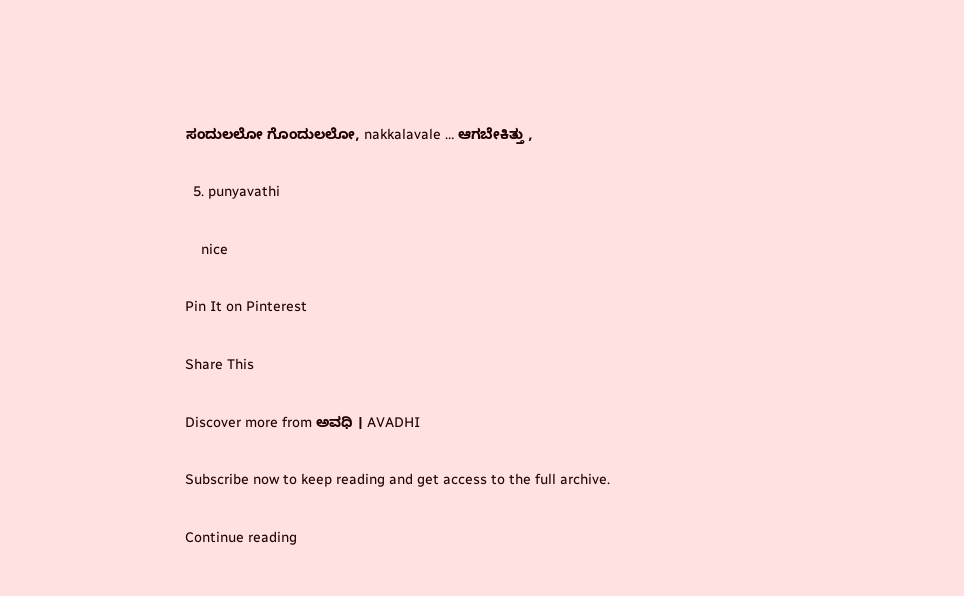ಸಂದುಲಲೋ ಗೊಂದುಲಲೋ, nakkalavale … ಆಗಬೇಕಿತ್ತು ,

  5. punyavathi

    nice

Pin It on Pinterest

Share This

Discover more from ಅವಧಿ । AVADHI

Subscribe now to keep reading and get access to the full archive.

Continue reading